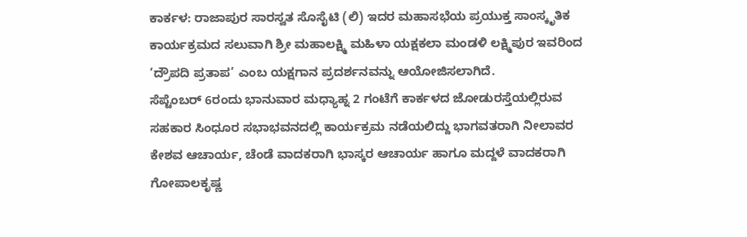ಕಾರ್ಕಳ: ರಾಜಾಪುರ ಸಾರಸ್ವತ ಸೊಸೈಟಿ (ಲಿ) ಇದರ ಮಹಾಸಭೆಯ ಪ್ರಯುಕ್ತ ಸಾಂಸ್ಕೃತಿಕ ಕಾರ್ಯಕ್ರಮದ ಸಲುವಾಗಿ ಶ್ರೀ ಮಹಾಲಕ್ಷ್ಮಿ ಮಹಿಳಾ ಯಕ್ಷಕಲಾ ಮಂಡಳಿ ಲಕ್ಷ್ಮಿಪುರ ಇವರಿಂದ ‘ದ್ರೌಪದಿ ಪ್ರತಾಪ’ ಎಂಬ ಯಕ್ಷಗಾನ ಪ್ರದರ್ಶನವನ್ನು ಆಯೋಜಿಸಲಾಗಿದೆ.
ಸೆಪ್ಟೆಂಬರ್ 6ರಂದು ಭಾನುವಾರ ಮಧ್ಯಾಹ್ನ 2 ಗಂಟೆಗೆ ಕಾರ್ಕಳದ ಜೋಡುರಸ್ತೆಯಲ್ಲಿರುವ ಸಹಕಾರ ಸಿಂಧೂರ ಸಭಾಭವನದಲ್ಲಿ ಕಾರ್ಯಕ್ರಮ ನಡೆಯಲಿದ್ದು ಭಾಗವತರಾಗಿ ನೀಲಾವರ ಕೇಶವ ಆಚಾರ್ಯ, ಚೆಂಡೆ ವಾದಕರಾಗಿ ಭಾಸ್ಕರ ಆಚಾರ್ಯ ಹಾಗೂ ಮದ್ದಳೆ ವಾದಕರಾಗಿ ಗೋಪಾಲಕೃಷ್ಣ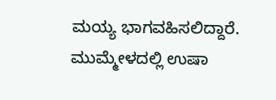ಮಯ್ಯ ಭಾಗವಹಿಸಲಿದ್ದಾರೆ. ಮುಮ್ಮೇಳದಲ್ಲಿ ಉಷಾ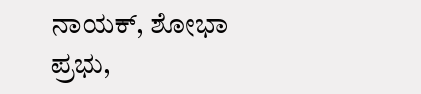ನಾಯಕ್, ಶೋಭಾ ಪ್ರಭು,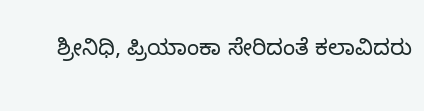ಶ್ರೀನಿಧಿ, ಪ್ರಿಯಾಂಕಾ ಸೇರಿದಂತೆ ಕಲಾವಿದರು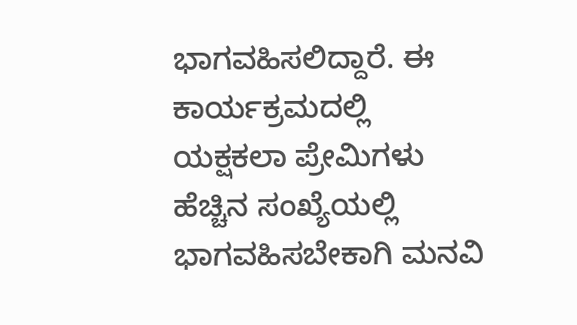ಭಾಗವಹಿಸಲಿದ್ದಾರೆ. ಈ ಕಾರ್ಯಕ್ರಮದಲ್ಲಿ ಯಕ್ಷಕಲಾ ಪ್ರೇಮಿಗಳು ಹೆಚ್ಚಿನ ಸಂಖ್ಯೆಯಲ್ಲಿ ಭಾಗವಹಿಸಬೇಕಾಗಿ ಮನವಿ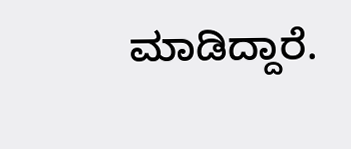ಮಾಡಿದ್ದಾರೆ.